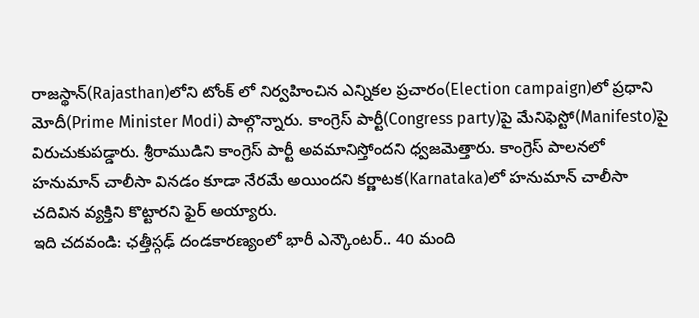రాజస్థాన్(Rajasthan)లోని టోంక్ లో నిర్వహించిన ఎన్నికల ప్రచారం(Election campaign)లో ప్రధాని మోదీ(Prime Minister Modi) పాల్గొన్నారు. కాంగ్రెస్ పార్టీ(Congress party)పై మేనిఫెస్టో(Manifesto)పై విరుచుకుపడ్డారు. శ్రీరాముడిని కాంగ్రెస్ పార్టీ అవమానిస్తోందని ధ్వజమెత్తారు. కాంగ్రెస్ పాలనలో హనుమాన్ చాలీసా వినడం కూడా నేరమే అయిందని కర్ణాటక(Karnataka)లో హనుమాన్ చాలీసా చదివిన వ్యక్తిని కొట్టారని ఫైర్ అయ్యారు.
ఇది చదవండి: ఛత్తీస్గఢ్ దండకారణ్యంలో భారీ ఎన్కౌంటర్.. 40 మంది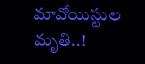మావోయిస్టుల మృతి..!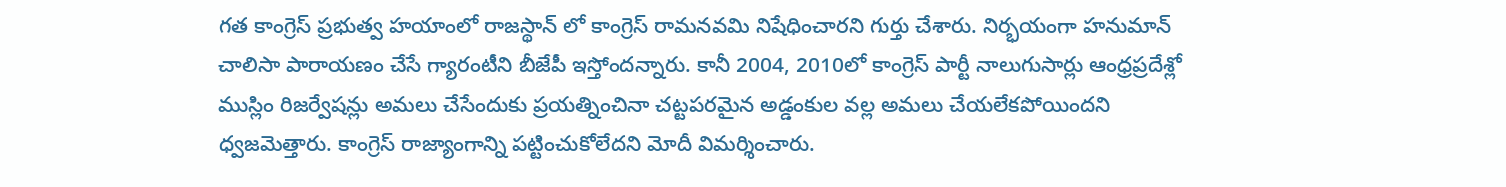గత కాంగ్రెస్ ప్రభుత్వ హయాంలో రాజస్థాన్ లో కాంగ్రెస్ రామనవమి నిషేధించారని గుర్తు చేశారు. నిర్భయంగా హనుమాన్ చాలిసా పారాయణం చేసే గ్యారంటీని బీజేపీ ఇస్తోందన్నారు. కానీ 2004, 2010లో కాంగ్రెస్ పార్టీ నాలుగుసార్లు ఆంధ్రప్రదేశ్లో ముస్లిం రిజర్వేషన్లు అమలు చేసేందుకు ప్రయత్నించినా చట్టపరమైన అడ్డంకుల వల్ల అమలు చేయలేకపోయిందని ధ్వజమెత్తారు. కాంగ్రెస్ రాజ్యాంగాన్ని పట్టించుకోలేదని మోదీ విమర్శించారు.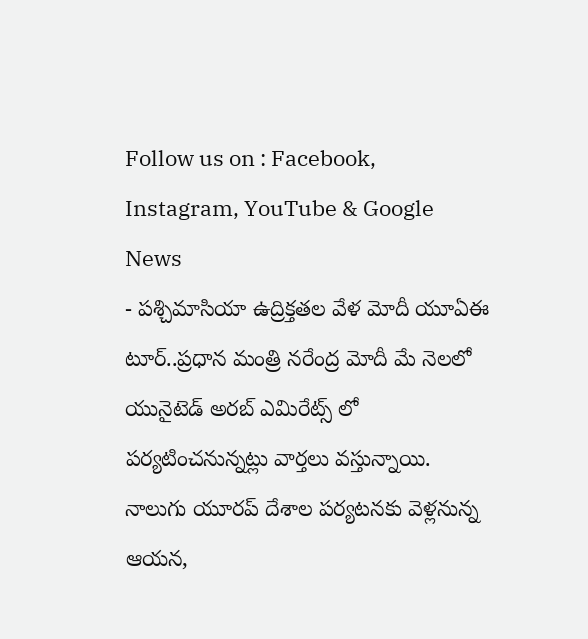Follow us on : Facebook, Instagram, YouTube & Google News
- పశ్చిమాసియా ఉద్రిక్తతల వేళ మోదీ యూఏఈ టూర్..ప్రధాన మంత్రి నరేంద్ర మోదీ మే నెలలో యునైటెడ్ అరబ్ ఎమిరేట్స్ లో పర్యటించనున్నట్లు వార్తలు వస్తున్నాయి. నాలుగు యూరప్ దేశాల పర్యటనకు వెళ్లనున్న ఆయన,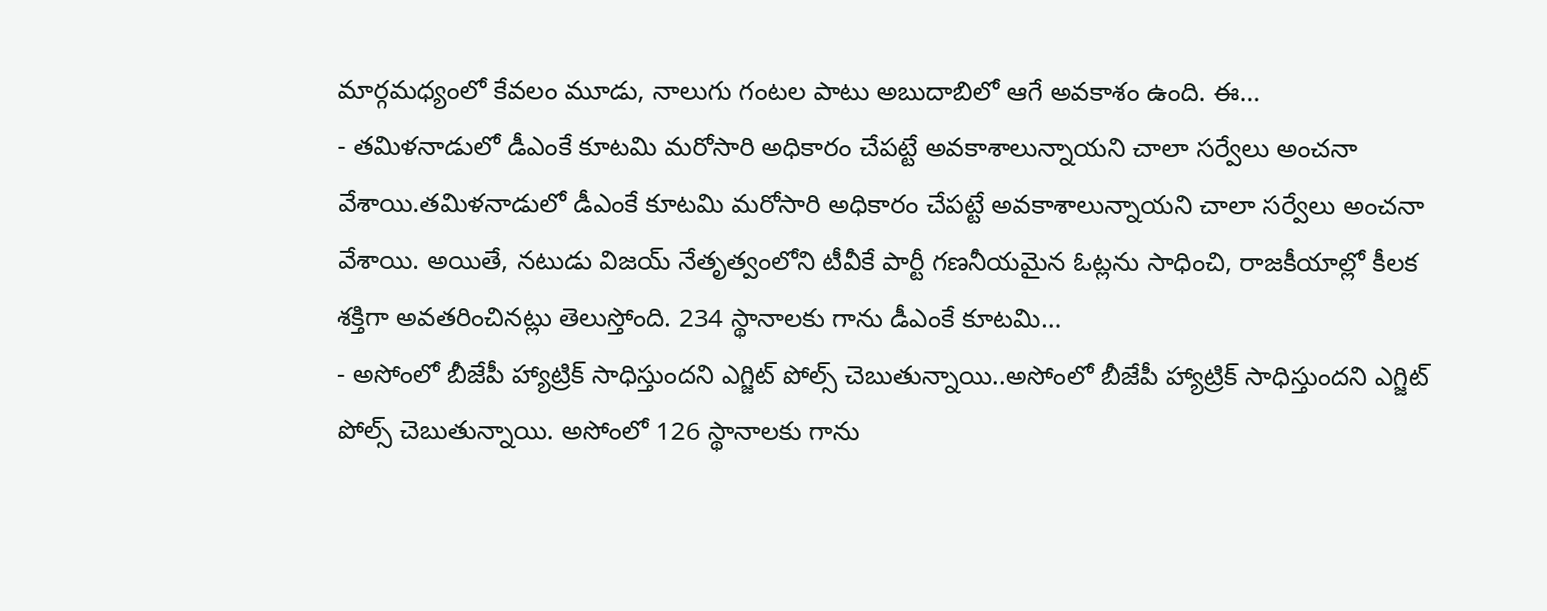మార్గమధ్యంలో కేవలం మూడు, నాలుగు గంటల పాటు అబుదాబిలో ఆగే అవకాశం ఉంది. ఈ…
- తమిళనాడులో డీఎంకే కూటమి మరోసారి అధికారం చేపట్టే అవకాశాలున్నాయని చాలా సర్వేలు అంచనా వేశాయి.తమిళనాడులో డీఎంకే కూటమి మరోసారి అధికారం చేపట్టే అవకాశాలున్నాయని చాలా సర్వేలు అంచనా వేశాయి. అయితే, నటుడు విజయ్ నేతృత్వంలోని టీవీకే పార్టీ గణనీయమైన ఓట్లను సాధించి, రాజకీయాల్లో కీలక శక్తిగా అవతరించినట్లు తెలుస్తోంది. 234 స్థానాలకు గాను డీఎంకే కూటమి…
- అసోంలో బీజేపీ హ్యాట్రిక్ సాధిస్తుందని ఎగ్జిట్ పోల్స్ చెబుతున్నాయి..అసోంలో బీజేపీ హ్యాట్రిక్ సాధిస్తుందని ఎగ్జిట్ పోల్స్ చెబుతున్నాయి. అసోంలో 126 స్థానాలకు గాను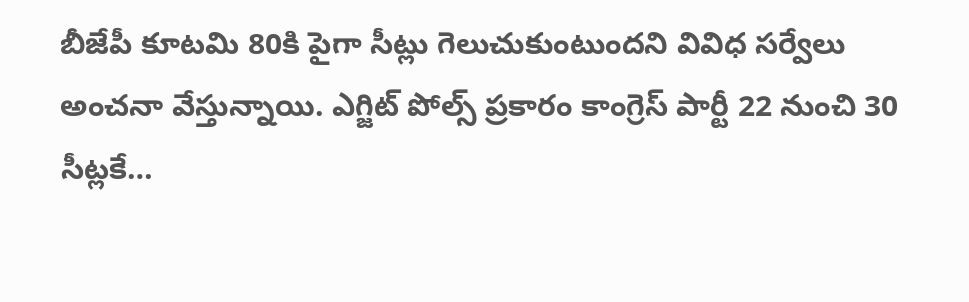బీజేపీ కూటమి 80కి పైగా సీట్లు గెలుచుకుంటుందని వివిధ సర్వేలు అంచనా వేస్తున్నాయి. ఎగ్జిట్ పోల్స్ ప్రకారం కాంగ్రెస్ పార్టీ 22 నుంచి 30 సీట్లకే…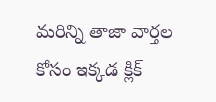మరిన్ని తాజా వార్తల కోసం ఇక్కడ క్లిక్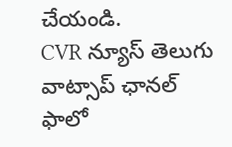చేయండి.
CVR న్యూస్ తెలుగు వాట్సాప్ ఛానల్ ఫాలో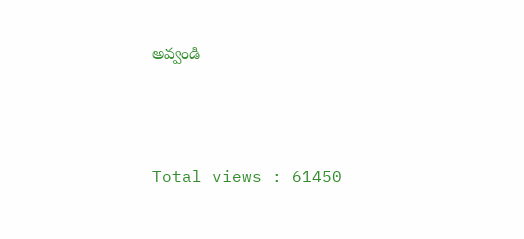అవ్వండి





Total views : 61450